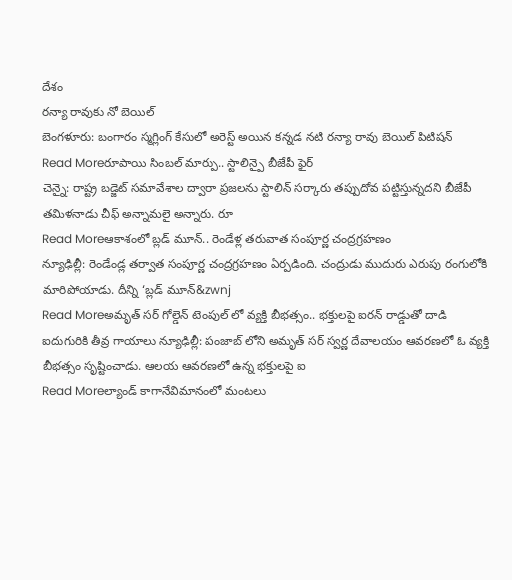దేశం
రన్యా రావుకు నో బెయిల్
బెంగళూరు: బంగారం స్మగ్లింగ్ కేసులో అరెస్ట్ అయిన కన్నడ నటి రన్యా రావు బెయిల్ పిటిషన్
Read Moreరూపాయి సింబల్ మార్పు.. స్టాలిన్పై బీజేపీ ఫైర్
చెన్నై: రాష్ట్ర బడ్జెట్ సమావేశాల ద్వారా ప్రజలను స్టాలిన్ సర్కారు తప్పుదోవ పట్టిస్తున్నదని బీజేపీ తమిళనాడు చీఫ్ అన్నామలై అన్నారు. రూ
Read Moreఆకాశంలో బ్లడ్ మూన్.. రెండేళ్ల తరువాత సంపూర్ణ చంద్రగ్రహణం
న్యూఢిల్లీ: రెండేండ్ల తర్వాత సంపూర్ణ చంద్రగ్రహణం ఏర్పడింది. చంద్రుడు ముదురు ఎరుపు రంగులోకి మారిపోయాడు. దీన్ని ‘బ్లడ్ మూన్&zwnj
Read Moreఅమృత్ సర్ గోల్డెన్ టెంపుల్ లో వ్యక్తి బీభత్సం.. భక్తులపై ఐరన్ రాడ్డుతో దాడి
ఐదుగురికి తీవ్ర గాయాలు న్యూఢిల్లీ: పంజాబ్ లోని అమృత్ సర్ స్వర్ణ దేవాలయం ఆవరణలో ఓ వ్యక్తి బీభత్సం సృష్టించాడు. ఆలయ ఆవరణలో ఉన్న భక్తులపై ఐ
Read Moreల్యాండ్ కాగానేవిమానంలో మంటలు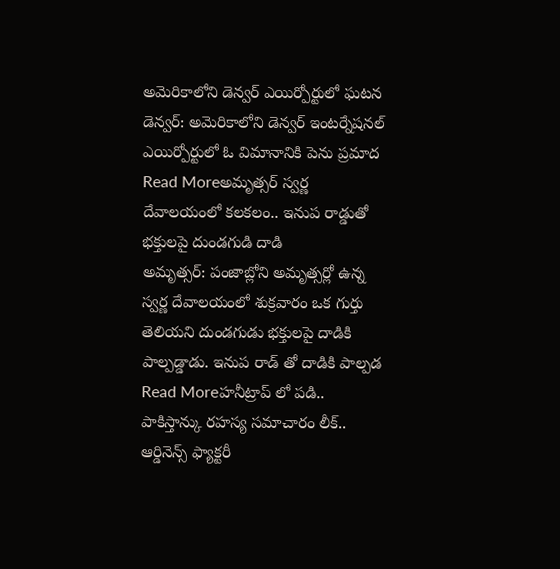అమెరికాలోని డెన్వర్ ఎయిర్పోర్టులో ఘటన డెన్వర్: అమెరికాలోని డెన్వర్ ఇంటర్నేషనల్ ఎయిర్పోర్టులో ఓ విమానానికి పెను ప్రమాద
Read Moreఅమృత్సర్ స్వర్ణ దేవాలయంలో కలకలం.. ఇనుప రాడ్డుతో భక్తులపై దుండగుడి దాడి
అమృత్సర్: పంజాబ్లోని అమృత్సర్లో ఉన్న స్వర్ణ దేవాలయంలో శుక్రవారం ఒక గుర్తు తెలియని దుండగుడు భక్తులపై దాడికి పాల్పడ్డాడు. ఇనుప రాడ్ తో దాడికి పాల్పడ
Read Moreహనీట్రాప్ లో పడి.. పాకిస్తాన్కు రహస్య సమాచారం లీక్.. ఆర్డినెన్స్ ఫ్యాక్టరీ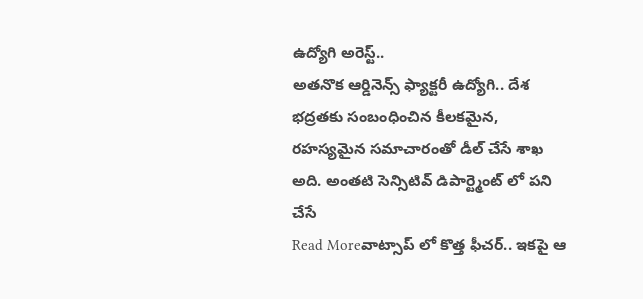ఉద్యోగి అరెస్ట్..
అతనొక ఆర్డినెన్స్ ఫ్యాక్టరీ ఉద్యోగి.. దేశ భద్రతకు సంబంధించిన కీలకమైన, రహస్యమైన సమాచారంతో డీల్ చేసే శాఖ అది. అంతటి సెన్సిటివ్ డిపార్ట్మెంట్ లో పని చేసే
Read Moreవాట్సాప్ లో కొత్త ఫీచర్.. ఇకపై ఆ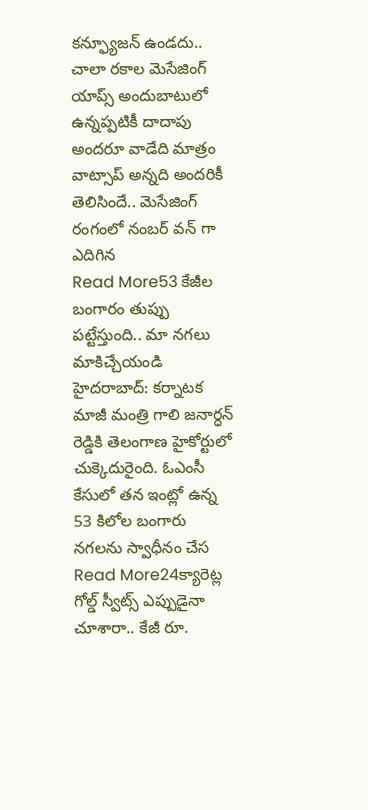కన్ఫ్యూజన్ ఉండదు..
చాలా రకాల మెసేజింగ్ యాప్స్ అందుబాటులో ఉన్నప్పటికీ దాదాపు అందరూ వాడేది మాత్రం వాట్సాప్ అన్నది అందరికీ తెలిసిందే.. మెసేజింగ్ రంగంలో నంబర్ వన్ గా ఎదిగిన
Read More53 కేజీల బంగారం తుప్పు పట్టేస్తుంది.. మా నగలు మాకిచ్చేయండి
హైదరాబాద్: కర్నాటక మాజీ మంత్రి గాలి జనార్ధన్ రెడ్డికి తెలంగాణ హైకోర్టులో చుక్కెదురైంది. ఓఎంసీ కేసులో తన ఇంట్లో ఉన్న 53 కిలోల బంగారు నగలను స్వాధీనం చేస
Read More24క్యారెట్ల గోల్డ్ స్వీట్స్ ఎప్పుడైనా చూశారా.. కేజీ రూ.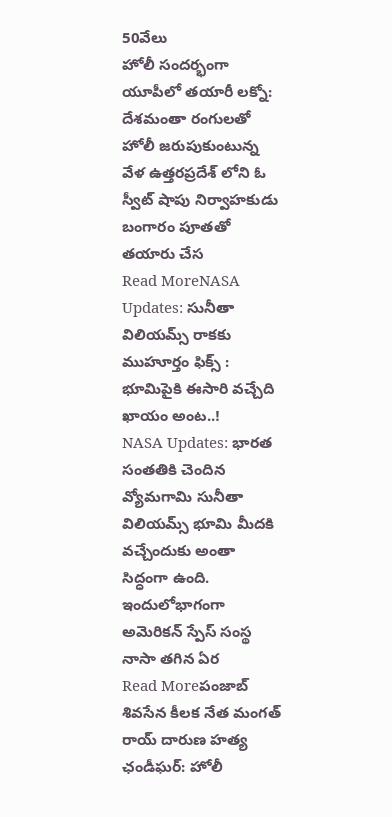50వేలు
హోలీ సందర్భంగా యూపీలో తయారీ లక్నో: దేశమంతా రంగులతో హోలీ జరుపుకుంటున్న వేళ ఉత్తరప్రదేశ్ లోని ఓ స్వీట్ షాపు నిర్వాహకుడు బంగారం పూతతో తయారు చేస
Read MoreNASA Updates: సునీతా విలియమ్స్ రాకకు ముహూర్తం ఫిక్స్ : భూమిపైకి ఈసారి వచ్చేది ఖాయం అంట..!
NASA Updates: భారత సంతతికి చెందిన వ్యోమగామి సునీతా విలియమ్స్ భూమి మీదకి వచ్చేందుకు అంతా సిద్ధంగా ఉంది. ఇందులోభాగంగా అమెరికన్ స్పేస్ సంస్థ నాసా తగిన ఏర
Read Moreపంజాబ్ శివసేన కీలక నేత మంగత్ రాయ్ దారుణ హత్య
ఛండీఘర్: హోలీ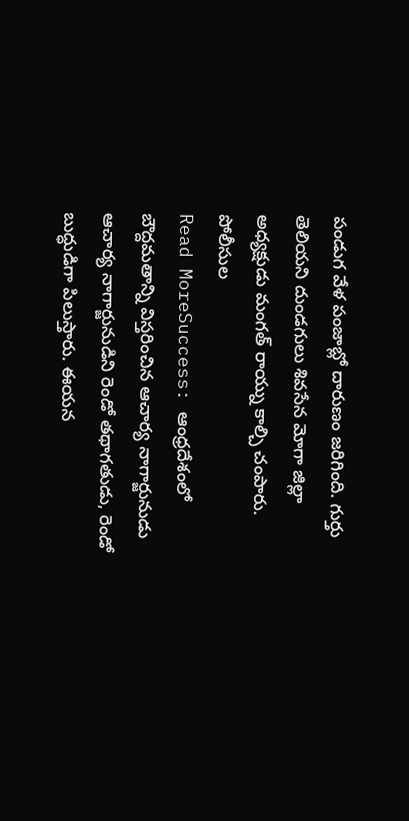పండుగ వేళ పంజాబ్లో దారుణం జరిగింది. గుర్తు తెలియని దుండగులు శివసేన మోగా జిల్లా అధ్యక్షుడు మంగత్ రాయ్ను కాల్చి చంపారు. పోలీసుల
Read MoreSuccess: ఆంధ్రదేశంలో బౌద్దమతాన్ని విస్తరించిన ఆచార్య నాగార్జునుడు
ఆచార్య నాగార్జునుడిని రెండో తథాగతుడు, రెండో బుద్ధుడిగా పిలుస్తారు. ఈయన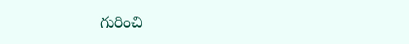గురించి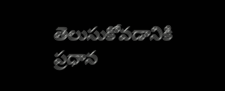తెలుసుకోవడానికి ప్రధాన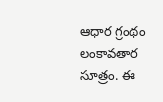ఆధార గ్రంథం లంకావతార సూత్రం. ఈ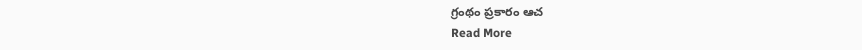గ్రంథం ప్రకారం ఆచ
Read More